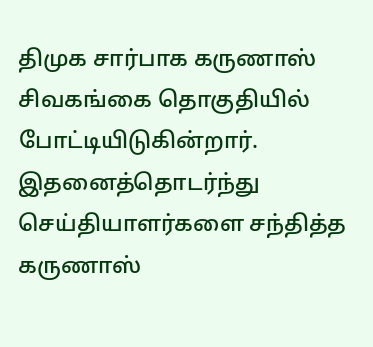திமுக சார்பாக கருணாஸ் சிவகங்கை தொகுதியில் போட்டியிடுகின்றார். இதனைத்தொடர்ந்து செய்தியாளர்களை சந்தித்த கருணாஸ்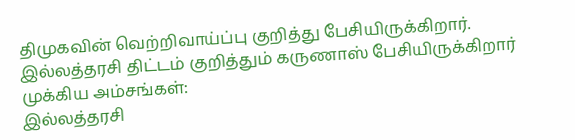திமுகவின் வெற்றிவாய்ப்பு குறித்து பேசியிருக்கிறார். இல்லத்தரசி திட்டம் குறித்தும் கருணாஸ் பேசியிருக்கிறார்
முக்கிய அம்சங்கள்:
இல்லத்தரசி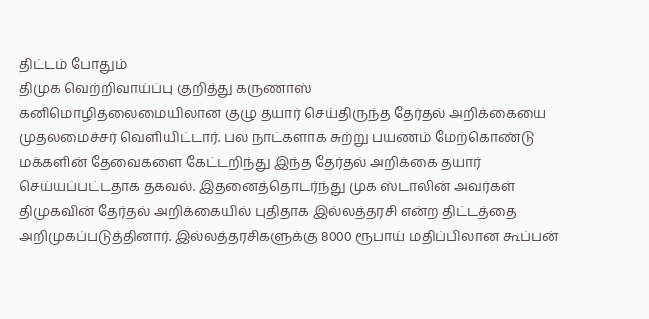திட்டம் போதும்
திமுக வெற்றிவாய்ப்பு குறித்து கருணாஸ்
கனிமொழிதலைமையிலான குழு தயார் செய்திருந்த தேர்தல் அறிக்கையை முதலமைச்சர் வெளியிட்டார். பல நாட்களாக சுற்று பயணம் மேற்கொண்டு மக்களின் தேவைகளை கேட்டறிந்து இந்த தேர்தல் அறிக்கை தயார் செய்யப்பட்டதாக தகவல். இதனைத்தொடர்ந்து முக ஸ்டாலின் அவர்கள் திமுகவின் தேர்தல் அறிக்கையில் புதிதாக இல்லத்தரசி என்ற திட்டத்தை அறிமுகப்படுத்தினார். இல்லத்தரசிகளுக்கு 8000 ரூபாய் மதிப்பிலான கூப்பன்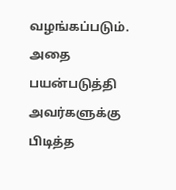வழங்கப்படும்.
அதை பயன்படுத்தி அவர்களுக்கு பிடித்த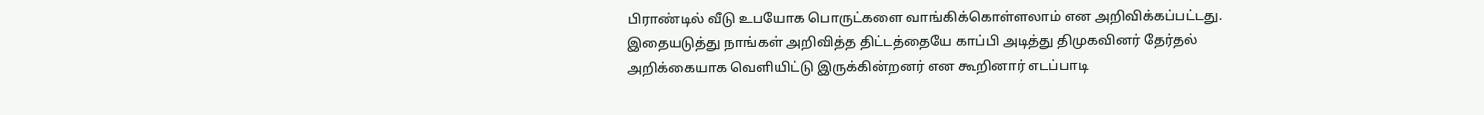பிராண்டில் வீடு உபயோக பொருட்களை வாங்கிக்கொள்ளலாம் என அறிவிக்கப்பட்டது. இதையடுத்து நாங்கள் அறிவித்த திட்டத்தையே காப்பி அடித்து திமுகவினர் தேர்தல் அறிக்கையாக வெளியிட்டு இருக்கின்றனர் என கூறினார் எடப்பாடி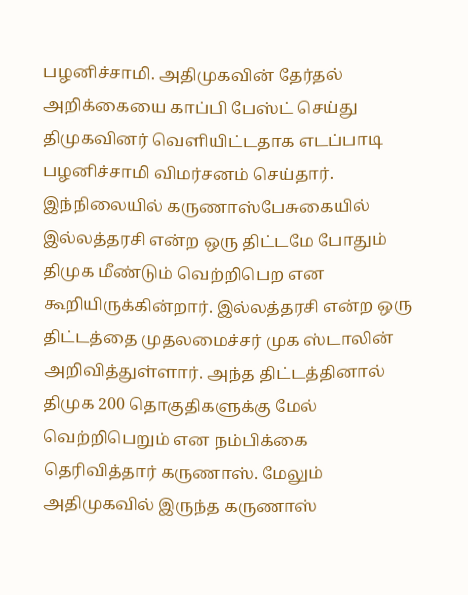பழனிச்சாமி. அதிமுகவின் தேர்தல் அறிக்கையை காப்பி பேஸ்ட் செய்து திமுகவினர் வெளியிட்டதாக எடப்பாடி பழனிச்சாமி விமர்சனம் செய்தார்.
இந்நிலையில் கருணாஸ்பேசுகையில் இல்லத்தரசி என்ற ஒரு திட்டமே போதும் திமுக மீண்டும் வெற்றிபெற என கூறியிருக்கின்றார். இல்லத்தரசி என்ற ஒரு திட்டத்தை முதலமைச்சர் முக ஸ்டாலின் அறிவித்துள்ளார். அந்த திட்டத்தினால் திமுக 200 தொகுதிகளுக்கு மேல் வெற்றிபெறும் என நம்பிக்கை தெரிவித்தார் கருணாஸ். மேலும் அதிமுகவில் இருந்த கருணாஸ்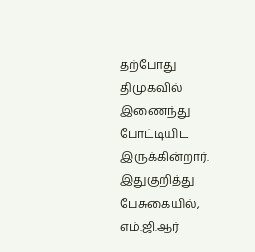தற்போது திமுகவில் இணைந்து போட்டியிட இருக்கின்றார்.
இதுகுறித்து பேசுகையில், எம்.ஜி.ஆர்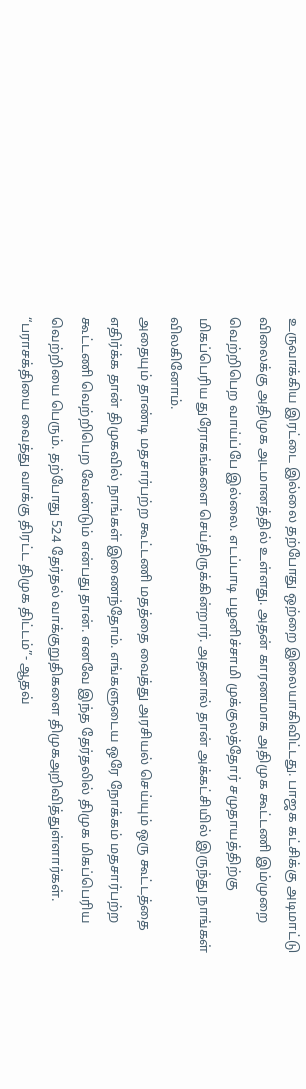உருவாக்கிய இரட்டை இல்லை தற்போது ஒற்றை இலையாகிவிட்டது. பாஜக கட்சிக்கு அடிமாட்டு விலைக்கு அதிமுக அடமானத்தில் உள்ளது. அதன் காரணமாக அதிமுக கூட்டணி இம்முறை வெற்றிபெற வாய்ப்பே இல்லை. எடப்பாடி பழனிச்சாமி முக்குலத்தோர் சமுதாயத்திற்கு மிகப்பெரிய துரோகங்களை செய்திருக்கின்றார். அதனால் தான் அக்கட்சியில் இருந்து நாங்கள் விலகினோம்.
அதையும் தாண்டி மதசார்பற்ற கூட்டணி மதத்தை வைத்து அரசியல் செய்யும் ஒரு கூட்டத்தை எதிர்க்க தான் திமுகவில் நாங்கள் இணைந்தோம். எங்களுடைய ஒரே நோக்கம் மதசார்பற்ற கூட்டணி வெற்றிபெற வேண்டும் என்பது தான். எனவே இந்த தேர்தலில் திமுக மிகப்பெரிய வெற்றியை பெரும். தற்போது 524 தேர்தல் வாக்குறுதிகளை திமுகஅறிவித்துள்ளார்கள்.
“பராசக்தியை வைத்து வாக்கு திரட்ட திமுக திட்டம்”- ஆதவ்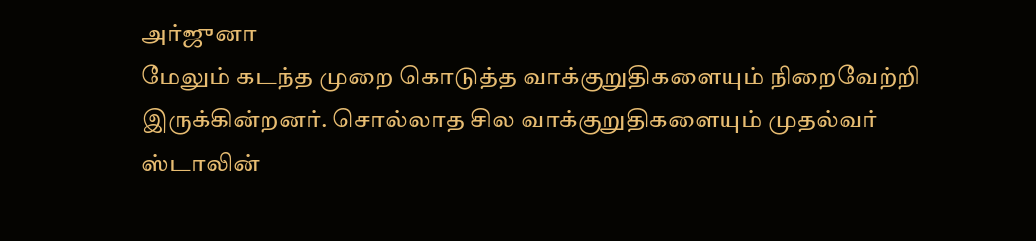அர்ஜுனா
மேலும் கடந்த முறை கொடுத்த வாக்குறுதிகளையும் நிறைவேற்றி இருக்கின்றனர். சொல்லாத சில வாக்குறுதிகளையும் முதல்வர் ஸ்டாலின்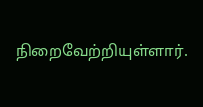நிறைவேற்றியுள்ளார்.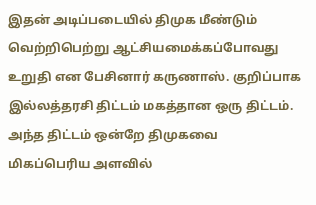இதன் அடிப்படையில் திமுக மீண்டும் வெற்றிபெற்று ஆட்சியமைக்கப்போவது உறுதி என பேசினார் கருணாஸ். குறிப்பாக இல்லத்தரசி திட்டம் மகத்தான ஒரு திட்டம். அந்த திட்டம் ஒன்றே திமுகவை மிகப்பெரிய அளவில்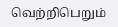வெற்றிபெறும்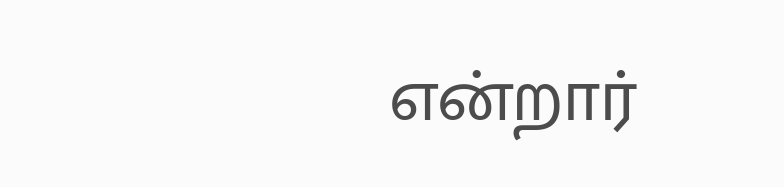என்றார்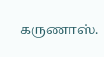கருணாஸ்.